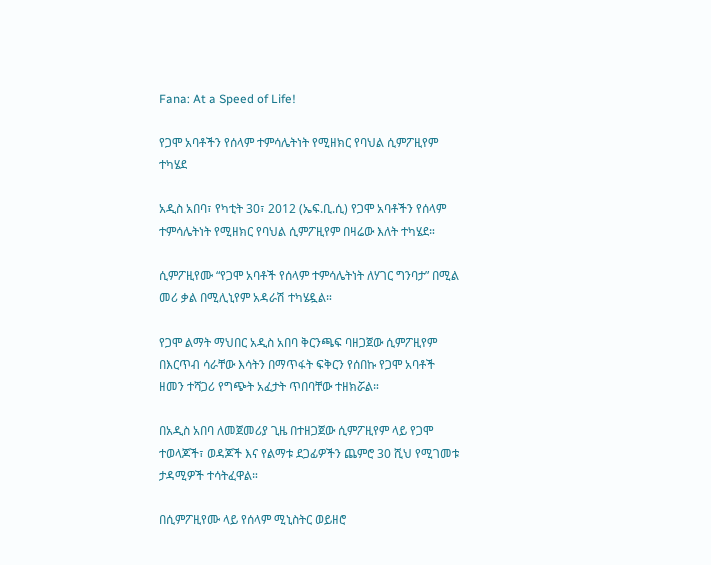Fana: At a Speed of Life!

የጋሞ አባቶችን የሰላም ተምሳሌትነት የሚዘክር የባህል ሲምፖዚየም ተካሄደ

አዲስ አበባ፣ የካቲት 30፣ 2012 (ኤፍ.ቢ.ሲ) የጋሞ አባቶችን የሰላም ተምሳሌትነት የሚዘክር የባህል ሲምፖዚየም በዛሬው እለት ተካሄደ።

ሲምፖዚየሙ “የጋሞ አባቶች የሰላም ተምሳሌትነት ለሃገር ግንባታ” በሚል መሪ ቃል በሚሊኒየም አዳራሽ ተካሄዷል።

የጋሞ ልማት ማህበር አዲስ አበባ ቅርንጫፍ ባዘጋጀው ሲምፖዚየም በእርጥብ ሳራቸው እሳትን በማጥፋት ፍቅርን የሰበኩ የጋሞ አባቶች ዘመን ተሻጋሪ የግጭት አፈታት ጥበባቸው ተዘክሯል።

በአዲስ አበባ ለመጀመሪያ ጊዜ በተዘጋጀው ሲምፖዚየም ላይ የጋሞ ተወላጆች፣ ወዳጆች እና የልማቱ ደጋፊዎችን ጨምሮ 30 ሺህ የሚገመቱ ታዳሚዎች ተሳትፈዋል።

በሲምፖዚየሙ ላይ የሰላም ሚኒስትር ወይዘሮ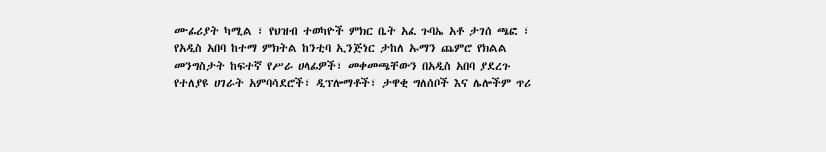ሙፊሪያት ካሚል ፣ የህዝብ ተወካዮች ምክር ቤት አፈ ጉባኤ አቶ ታገሰ ጫፎ ፣ የአዲስ አበባ ከተማ ምክትል ከንቲባ ኢንጅነር ታከለ ኡማን ጨምሮ የክልል መንግስታት ከፍተኛ የሥራ ሀላፊዎች፣ መቀመጫቸውን በአዲስ አበባ ያደረጉ የተለያዩ ሀገራት አምባሳደሮች፣ ዲፕሎማቶች፣ ታዋቂ ግለሰቦች እና ሌሎችም ጥሪ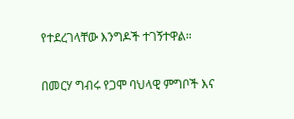የተደረገላቸው እንግዶች ተገኝተዋል።

በመርሃ ግብሩ የጋሞ ባህላዊ ምግቦች እና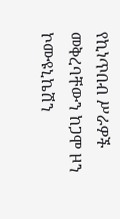የኪነጥበብ ሥራዎች መቅረባቸውን ከጋሞ ዞን ኮሙዩኒኬሽን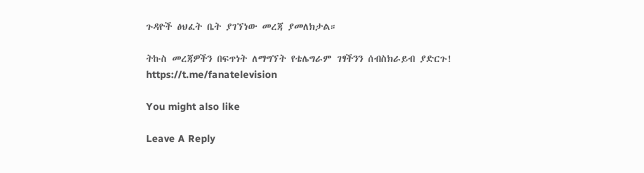ጉዳዮች ፅህፈት ቤት ያገኘነው መረጃ ያመለክታል።

ትኩስ መረጃዎችን በፍጥነት ለማግኘት የቴሌግራም ገፃችንን ሰብስክራይብ ያድርጉ!
https://t.me/fanatelevision

You might also like

Leave A Reply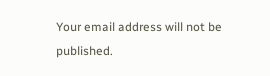Your email address will not be published.